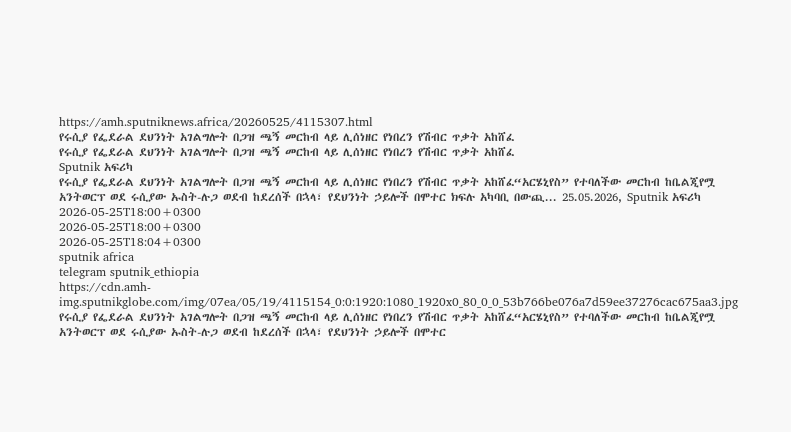https://amh.sputniknews.africa/20260525/4115307.html
የሩሲያ የፌደራል ደህንነት አገልግሎት በጋዝ ጫኝ መርከብ ላይ ሊሰነዘር የነበረን የሽብር ጥቃት አከሸፈ
የሩሲያ የፌደራል ደህንነት አገልግሎት በጋዝ ጫኝ መርከብ ላይ ሊሰነዘር የነበረን የሽብር ጥቃት አከሸፈ
Sputnik አፍሪካ
የሩሲያ የፌደራል ደህንነት አገልግሎት በጋዝ ጫኝ መርከብ ላይ ሊሰነዘር የነበረን የሽብር ጥቃት አከሸፈ“አርሄኒየስ” የተባለችው መርከብ ከቤልጂየሟ አንትወርፕ ወደ ሩሲያው ኡስት-ሉጋ ወደብ ከደረሰች በኋላ፣ የደህንነት ኃይሎች በሞተር ክፍሉ አካባቢ በውጪ... 25.05.2026, Sputnik አፍሪካ
2026-05-25T18:00+0300
2026-05-25T18:00+0300
2026-05-25T18:04+0300
sputnik africa
telegram sputnik_ethiopia
https://cdn.amh-img.sputnikglobe.com/img/07ea/05/19/4115154_0:0:1920:1080_1920x0_80_0_0_53b766be076a7d59ee37276cac675aa3.jpg
የሩሲያ የፌደራል ደህንነት አገልግሎት በጋዝ ጫኝ መርከብ ላይ ሊሰነዘር የነበረን የሽብር ጥቃት አከሸፈ“አርሄኒየስ” የተባለችው መርከብ ከቤልጂየሟ አንትወርፕ ወደ ሩሲያው ኡስት-ሉጋ ወደብ ከደረሰች በኋላ፣ የደህንነት ኃይሎች በሞተር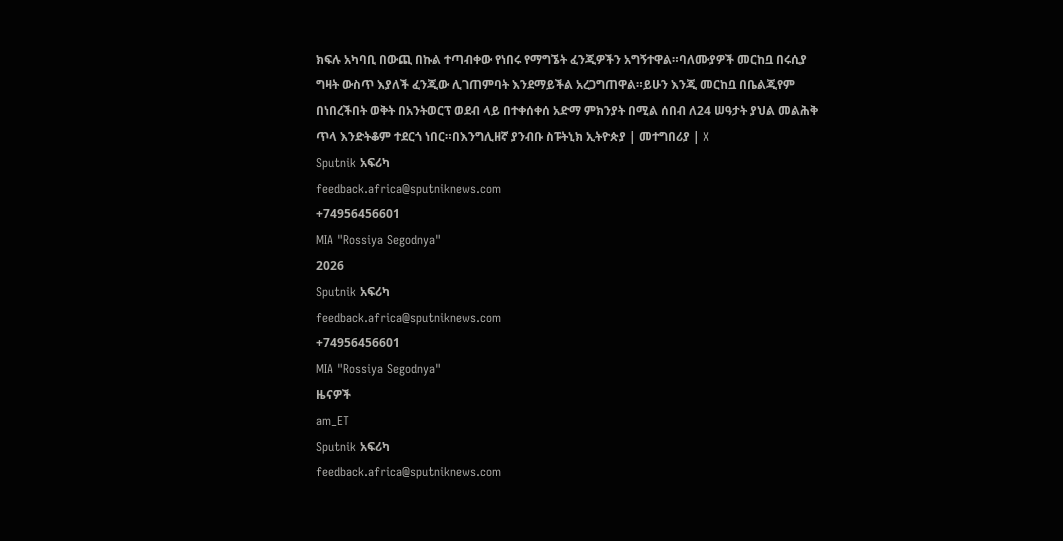ክፍሉ አካባቢ በውጪ በኩል ተጣብቀው የነበሩ የማግኜት ፈንጂዎችን አግኝተዋል።ባለሙያዎች መርከቧ በሩሲያ ግዛት ውስጥ እያለች ፈንጂው ሊገጠምባት እንደማይችል አረጋግጠዋል።ይሁን እንጂ መርከቧ በቤልጂየም በነበረችበት ወቅት በአንትወርፕ ወደብ ላይ በተቀሰቀሰ አድማ ምክንያት በሚል ሰበብ ለ24 ሠዓታት ያህል መልሕቅ ጥላ እንድትቆም ተደርጎ ነበር።በእንግሊዘኛ ያንብቡ ስፑትኒክ ኢትዮጵያ | መተግበሪያ | X
Sputnik አፍሪካ
feedback.africa@sputniknews.com
+74956456601
MIA "Rossiya Segodnya"
2026
Sputnik አፍሪካ
feedback.africa@sputniknews.com
+74956456601
MIA "Rossiya Segodnya"
ዜናዎች
am_ET
Sputnik አፍሪካ
feedback.africa@sputniknews.com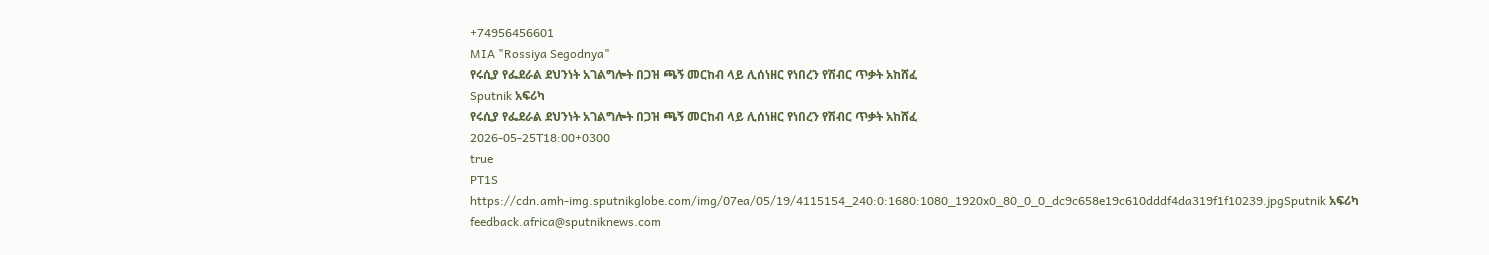+74956456601
MIA "Rossiya Segodnya"
የሩሲያ የፌደራል ደህንነት አገልግሎት በጋዝ ጫኝ መርከብ ላይ ሊሰነዘር የነበረን የሽብር ጥቃት አከሸፈ
Sputnik አፍሪካ
የሩሲያ የፌደራል ደህንነት አገልግሎት በጋዝ ጫኝ መርከብ ላይ ሊሰነዘር የነበረን የሽብር ጥቃት አከሸፈ
2026-05-25T18:00+0300
true
PT1S
https://cdn.amh-img.sputnikglobe.com/img/07ea/05/19/4115154_240:0:1680:1080_1920x0_80_0_0_dc9c658e19c610dddf4da319f1f10239.jpgSputnik አፍሪካ
feedback.africa@sputniknews.com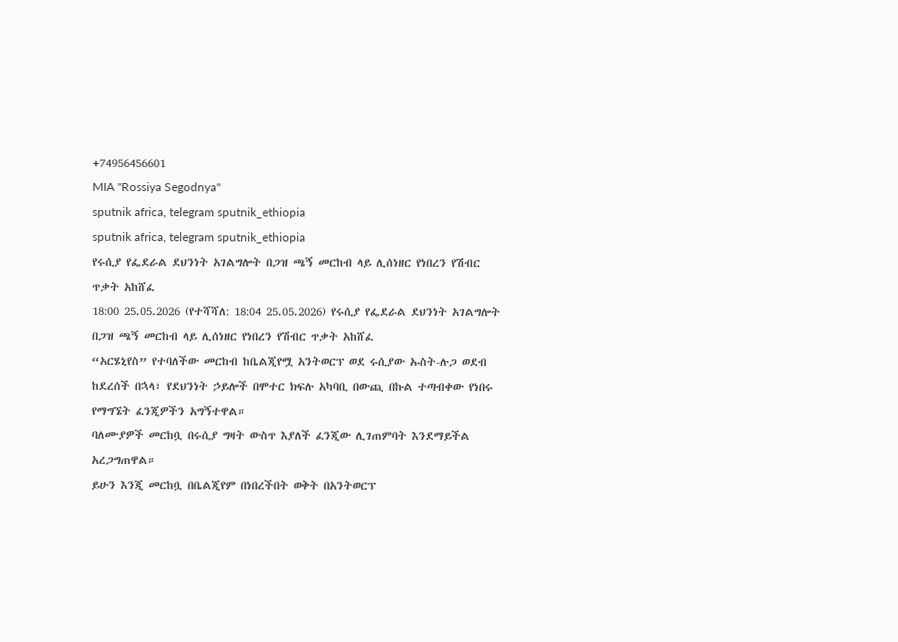+74956456601
MIA "Rossiya Segodnya"
sputnik africa, telegram sputnik_ethiopia
sputnik africa, telegram sputnik_ethiopia
የሩሲያ የፌደራል ደህንነት አገልግሎት በጋዝ ጫኝ መርከብ ላይ ሊሰነዘር የነበረን የሽብር ጥቃት አከሸፈ
18:00 25.05.2026 (የተሻሻለ: 18:04 25.05.2026) የሩሲያ የፌደራል ደህንነት አገልግሎት በጋዝ ጫኝ መርከብ ላይ ሊሰነዘር የነበረን የሽብር ጥቃት አከሸፈ
“አርሄኒየስ” የተባለችው መርከብ ከቤልጂየሟ አንትወርፕ ወደ ሩሲያው ኡስት-ሉጋ ወደብ ከደረሰች በኋላ፣ የደህንነት ኃይሎች በሞተር ክፍሉ አካባቢ በውጪ በኩል ተጣብቀው የነበሩ የማግኜት ፈንጂዎችን አግኝተዋል።
ባለሙያዎች መርከቧ በሩሲያ ግዛት ውስጥ እያለች ፈንጂው ሊገጠምባት እንደማይችል አረጋግጠዋል።
ይሁን እንጂ መርከቧ በቤልጂየም በነበረችበት ወቅት በአንትወርፕ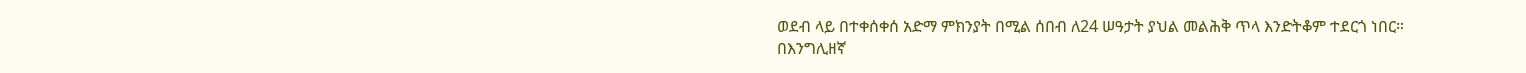ወደብ ላይ በተቀሰቀሰ አድማ ምክንያት በሚል ሰበብ ለ24 ሠዓታት ያህል መልሕቅ ጥላ እንድትቆም ተደርጎ ነበር።
በእንግሊዘኛ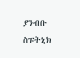ያንብቡ
ስፑትኒክ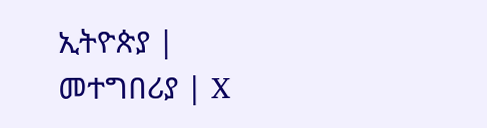ኢትዮጵያ | መተግበሪያ | X